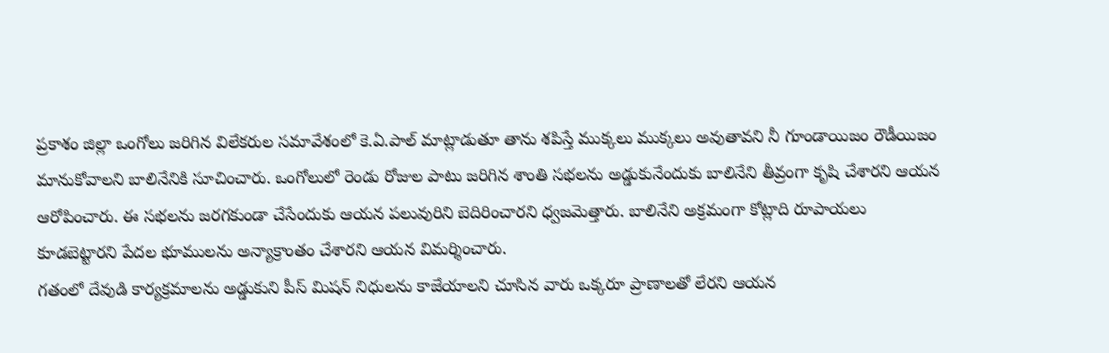ప్రకాశం జిల్లా ఒంగోలు జరిగిన విలేకరుల సమావేశంలో కె.ఏ.పాల్ మాట్లాడుతూ తాను శపిస్తే ముక్కలు ముక్కలు అవుతావని నీ గూండాయిజం రౌడీయిజం మానుకోవాలని బాలినేనికి సూచించారు. ఒంగోలులో రెండు రోజుల పాటు జరిగిన శాంతి సభలను అడ్డుకునేందుకు బాలినేని తీవ్రంగా కృషి చేశారని ఆయన ఆరోపించారు. ఈ సభలను జరగకుండా చేసేందుకు ఆయన పలువురిని బెదిరించారని ధ్వజమెత్తారు. బాలినేని అక్రమంగా కోట్లాది రూపాయలు కూడబెట్టారని పేదల భూములను అన్యాక్రాంతం చేశారని ఆయన విమర్శించారు.
గతంలో దేవుడి కార్యక్రమాలను అడ్డుకుని పీస్ మిషన్ నిధులను కాజేయాలని చూసిన వారు ఒక్కరూ ప్రాణాలతో లేరని ఆయన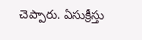చెప్పారు. ఏసుక్రీస్తు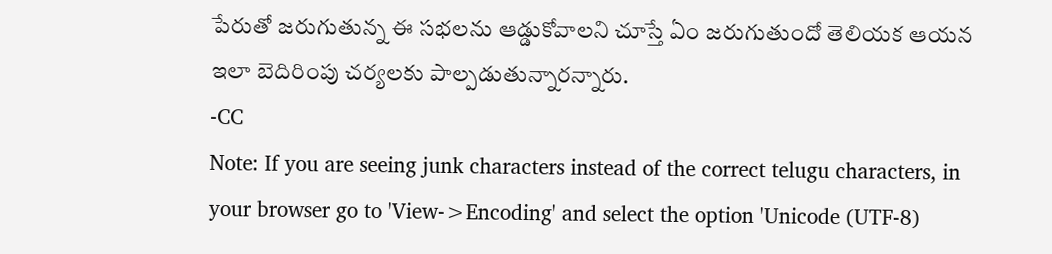పేరుతో జరుగుతున్న ఈ సభలను ఆడ్డుకోవాలని చూస్తే ఏం జరుగుతుందో తెలియక ఆయన ఇలా బెదిరింపు చర్యలకు పాల్పడుతున్నారన్నారు.
-CC
Note: If you are seeing junk characters instead of the correct telugu characters, in your browser go to 'View->Encoding' and select the option 'Unicode (UTF-8)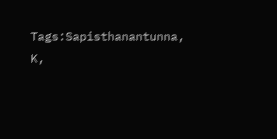Tags:Sapisthanantunna, K,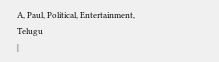A, Paul, Political, Entertainment, Telugu
|